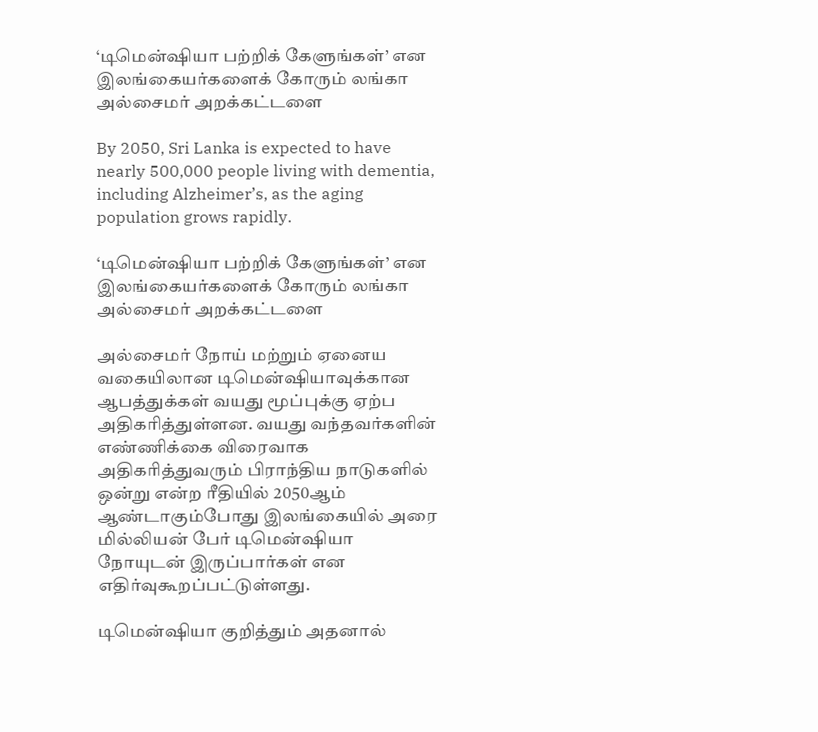‘டிமென்ஷியா பற்றிக் கேளுங்கள்’ என இலங்கையர்களைக் கோரும் லங்கா அல்சைமர் அறக்கட்டளை

By 2050, Sri Lanka is expected to have nearly 500,000 people living with dementia, including Alzheimer’s, as the aging population grows rapidly.

‘டிமென்ஷியா பற்றிக் கேளுங்கள்’ என இலங்கையர்களைக் கோரும் லங்கா அல்சைமர் அறக்கட்டளை

அல்சைமர் நோய் மற்றும் ஏனைய வகையிலான டிமென்ஷியாவுக்கான ஆபத்துக்கள் வயது மூப்புக்கு ஏற்ப அதிகரித்துள்ளன. வயது வந்தவர்களின் எண்ணிக்கை விரைவாக அதிகரித்துவரும் பிராந்திய நாடுகளில் ஒன்று என்ற ரீதியில் 2050ஆம் ஆண்டாகும்போது இலங்கையில் அரை மில்லியன் பேர் டிமென்ஷியா நோயுடன் இருப்பார்கள் என எதிர்வுகூறப்பட்டுள்ளது.

டிமென்ஷியா குறித்தும் அதனால்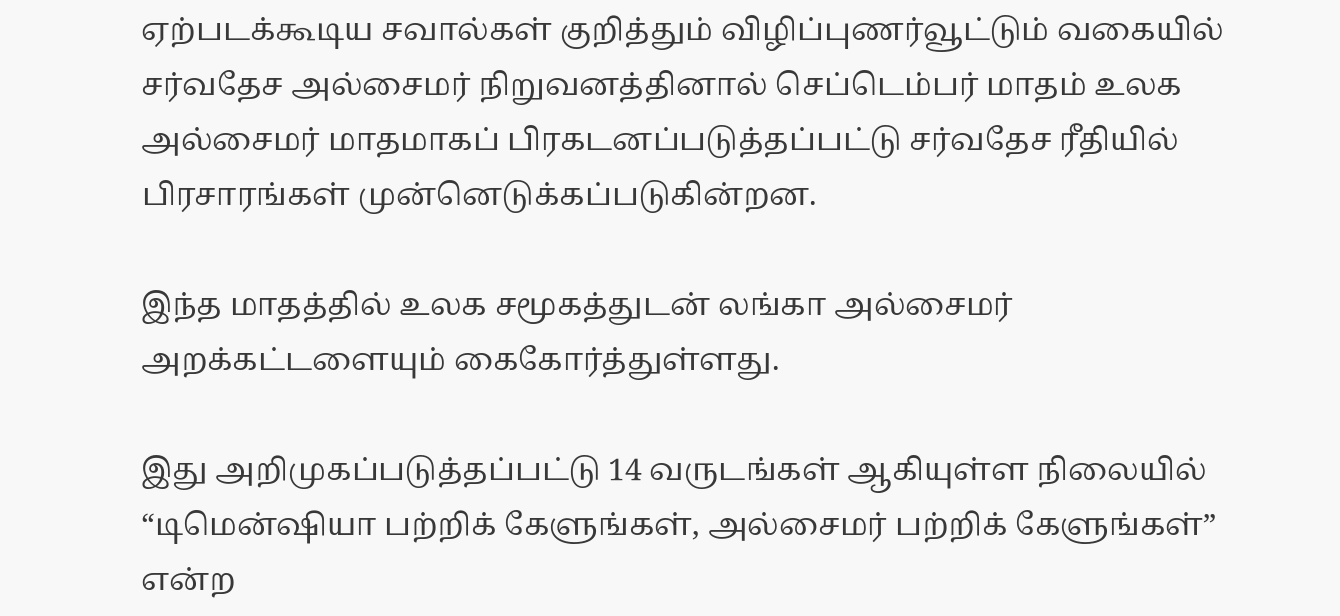ஏற்படக்கூடிய சவால்கள் குறித்தும் விழிப்புணர்வூட்டும் வகையில் சர்வதேச அல்சைமர் நிறுவனத்தினால் செப்டெம்பர் மாதம் உலக அல்சைமர் மாதமாகப் பிரகடனப்படுத்தப்பட்டு சர்வதேச ரீதியில் பிரசாரங்கள் முன்னெடுக்கப்படுகின்றன.

இந்த மாதத்தில் உலக சமூகத்துடன் லங்கா அல்சைமர் அறக்கட்டளையும் கைகோர்த்துள்ளது.

இது அறிமுகப்படுத்தப்பட்டு 14 வருடங்கள் ஆகியுள்ள நிலையில் “டிமென்ஷியா பற்றிக் கேளுங்கள், அல்சைமர் பற்றிக் கேளுங்கள்” என்ற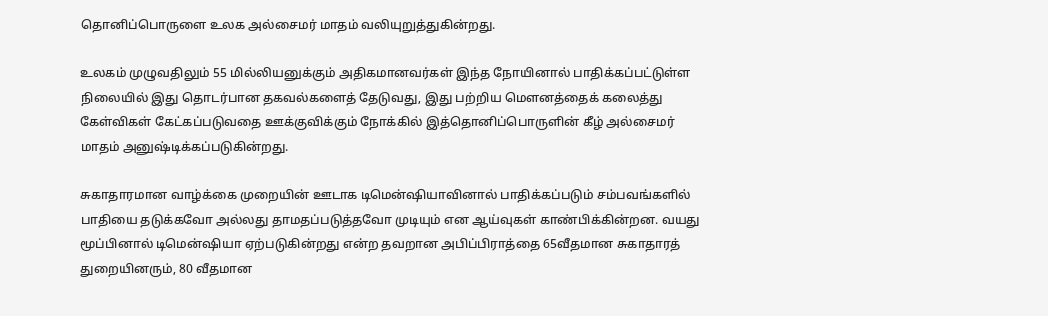தொனிப்பொருளை உலக அல்சைமர் மாதம் வலியுறுத்துகின்றது.

உலகம் முழுவதிலும் 55 மில்லியனுக்கும் அதிகமானவர்கள் இந்த நோயினால் பாதிக்கப்பட்டுள்ள நிலையில் இது தொடர்பான தகவல்களைத் தேடுவது, இது பற்றிய மௌனத்தைக் கலைத்து கேள்விகள் கேட்கப்படுவதை ஊக்குவிக்கும் நோக்கில் இத்தொனிப்பொருளின் கீழ் அல்சைமர் மாதம் அனுஷ்டிக்கப்படுகின்றது.

சுகாதாரமான வாழ்க்கை முறையின் ஊடாக டிமென்ஷியாவினால் பாதிக்கப்படும் சம்பவங்களில் பாதியை தடுக்கவோ அல்லது தாமதப்படுத்தவோ முடியும் என ஆய்வுகள் காண்பிக்கின்றன. வயது மூப்பினால் டிமென்ஷியா ஏற்படுகின்றது என்ற தவறான அபிப்பிராத்தை 65வீதமான சுகாதாரத் துறையினரும், 80 வீதமான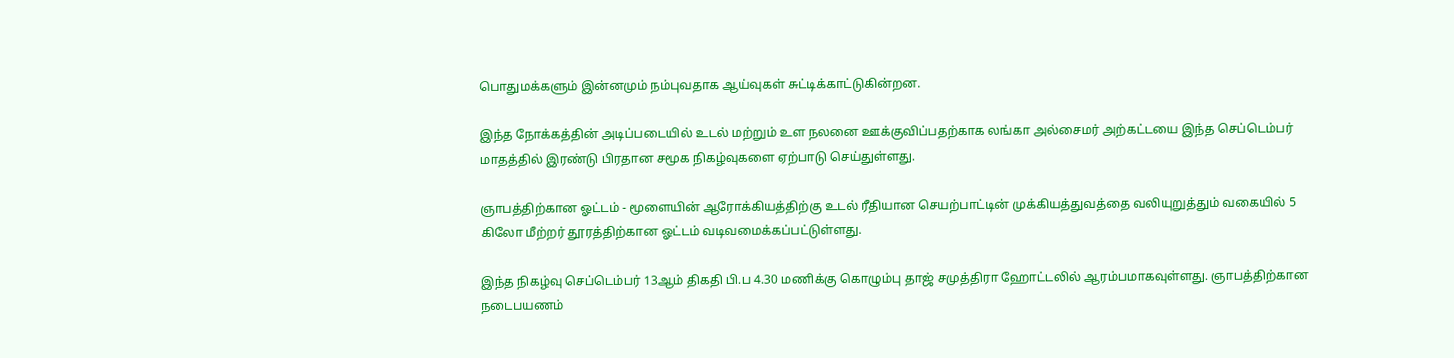பொதுமக்களும் இன்னமும் நம்புவதாக ஆய்வுகள் சுட்டிக்காட்டுகின்றன.

இந்த நோக்கத்தின் அடிப்படையில் உடல் மற்றும் உள நலனை ஊக்குவிப்பதற்காக லங்கா அல்சைமர் அற்கட்டயை இந்த செப்டெம்பர் மாதத்தில் இரண்டு பிரதான சமூக நிகழ்வுகளை ஏற்பாடு செய்துள்ளது.

ஞாபத்திற்கான ஓட்டம் - மூளையின் ஆரோக்கியத்திற்கு உடல் ரீதியான செயற்பாட்டின் முக்கியத்துவத்தை வலியுறுத்தும் வகையில் 5 கிலோ மீற்றர் தூரத்திற்கான ஓட்டம் வடிவமைக்கப்பட்டுள்ளது.

இந்த நிகழ்வு செப்டெம்பர் 13ஆம் திகதி பி.ப 4.30 மணிக்கு கொழும்பு தாஜ் சமுத்திரா ஹோட்டலில் ஆரம்பமாகவுள்ளது. ஞாபத்திற்கான நடைபயணம்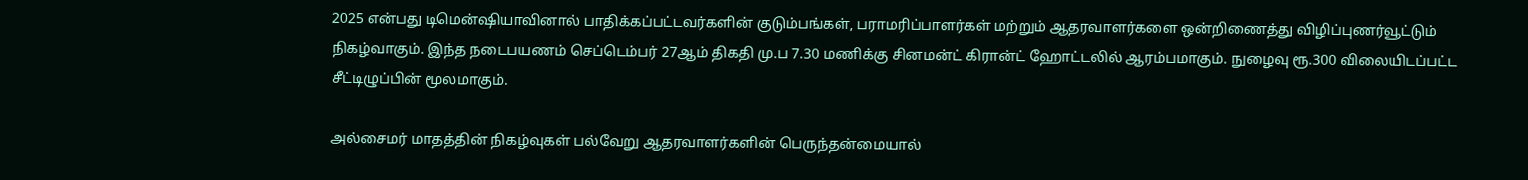2025 என்பது டிமென்ஷியாவினால் பாதிக்கப்பட்டவர்களின் குடும்பங்கள், பராமரிப்பாளர்கள் மற்றும் ஆதரவாளர்களை ஒன்றிணைத்து விழிப்புணர்வூட்டும் நிகழ்வாகும். இந்த நடைபயணம் செப்டெம்பர் 27ஆம் திகதி மு.ப 7.30 மணிக்கு சினமன்ட் கிரான்ட் ஹோட்டலில் ஆரம்பமாகும். நுழைவு ரூ.300 விலையிடப்பட்ட சீட்டிழுப்பின் மூலமாகும்.

அல்சைமர் மாதத்தின் நிகழ்வுகள் பல்வேறு ஆதரவாளர்களின் பெருந்தன்மையால்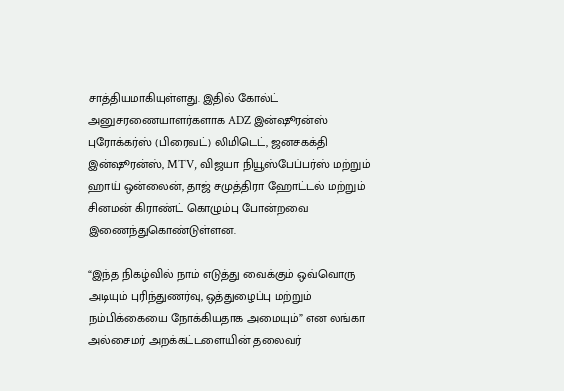சாத்தியமாகியுள்ளது. இதில் கோல்ட் அனுசரணையாளர்களாக ADZ இன்ஷூரன்ஸ் புரோக்கர்ஸ் (பிரைவட்) லிமிடெட், ஜனசகக்தி இன்ஷூரன்ஸ், MTV, விஜயா நியூஸ்பேப்பர்ஸ் மற்றும் ஹாய் ஒன்லைன், தாஜ் சமுத்திரா ஹோட்டல் மற்றும் சினமன் கிராண்ட் கொழும்பு போன்றவை இணைந்துகொண்டுள்ளன.

“இந்த நிகழ்வில் நாம் எடுத்து வைக்கும் ஒவ்வொரு அடியும் புரிந்துணர்வு, ஒத்துழைப்பு மற்றும் நம்பிக்கையை நோக்கியதாக அமையும்” என லங்கா அல்சைமர் அறக்கட்டளையின் தலைவர்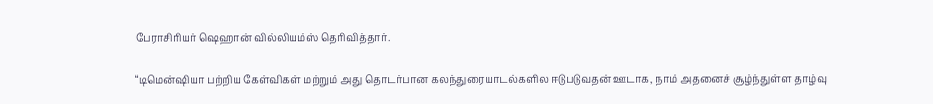பேராசிரியர் ஷெஹான் வில்லியம்ஸ் தெரிவித்தார்.

“டிமென்ஷியா பற்றிய கேள்விகள் மற்றும் அது தொடர்பான கலந்துரையாடல்களில ஈடுபடுவதன் ஊடாக, நாம் அதனைச் சூழ்ந்துள்ள தாழ்வு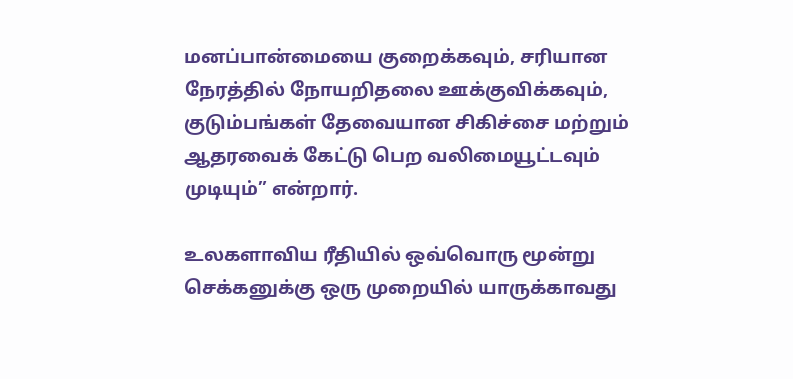மனப்பான்மையை குறைக்கவும், சரியான நேரத்தில் நோயறிதலை ஊக்குவிக்கவும், குடும்பங்கள் தேவையான சிகிச்சை மற்றும் ஆதரவைக் கேட்டு பெற வலிமையூட்டவும் முடியும்” என்றார்.

உலகளாவிய ரீதியில் ஒவ்வொரு மூன்று செக்கனுக்கு ஒரு முறையில் யாருக்காவது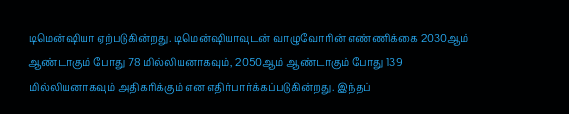டிமென்ஷியா ஏற்படுகின்றது. டிமென்ஷியாவுடன் வாழுவோரின் எண்ணிக்கை 2030ஆம் ஆண்டாகும் போது 78 மில்லியனாகவும், 2050ஆம் ஆண்டாகும் போது 139 மில்லியனாகவும் அதிகரிக்கும் என எதிர்பார்க்கப்படுகின்றது. இந்தப்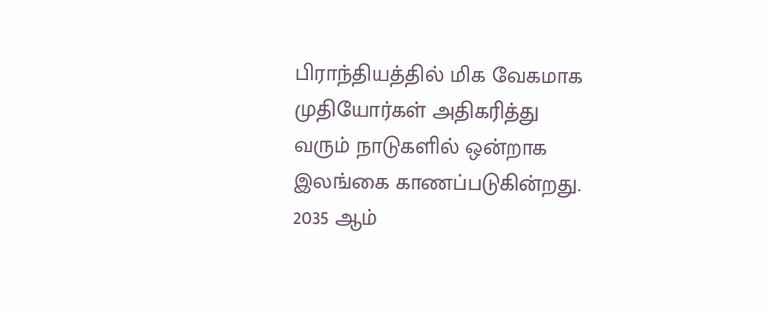பிராந்தியத்தில் மிக வேகமாக முதியோர்கள் அதிகரித்து வரும் நாடுகளில் ஒன்றாக இலங்கை காணப்படுகின்றது. 2035 ஆம்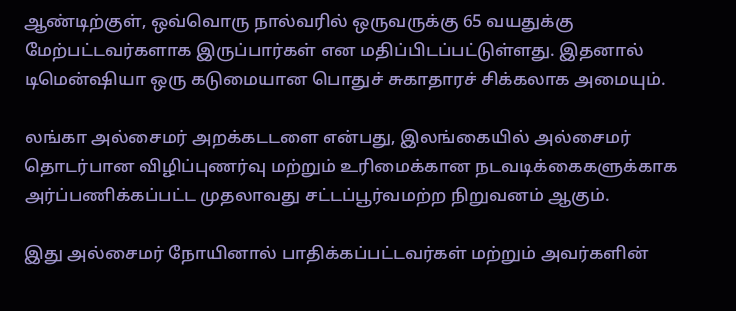ஆண்டிற்குள், ஒவ்வொரு நால்வரில் ஒருவருக்கு 65 வயதுக்கு மேற்பட்டவர்களாக இருப்பார்கள் என மதிப்பிடப்பட்டுள்ளது. இதனால் டிமென்ஷியா ஒரு கடுமையான பொதுச் சுகாதாரச் சிக்கலாக அமையும்.

லங்கா அல்சைமர் அறக்கடடளை என்பது, இலங்கையில் அல்சைமர் தொடர்பான விழிப்புணர்வு மற்றும் உரிமைக்கான நடவடிக்கைகளுக்காக அர்ப்பணிக்கப்பட்ட முதலாவது சட்டப்பூர்வமற்ற நிறுவனம் ஆகும்.

இது அல்சைமர் நோயினால் பாதிக்கப்பட்டவர்கள் மற்றும் அவர்களின்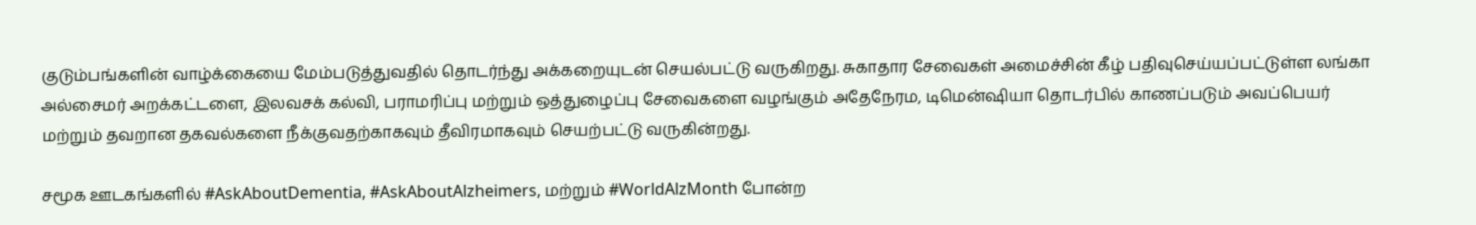குடும்பங்களின் வாழ்க்கையை மேம்படுத்துவதில் தொடர்ந்து அக்கறையுடன் செயல்பட்டு வருகிறது. சுகாதார சேவைகள் அமைச்சின் கீழ் பதிவுசெய்யப்பட்டுள்ள லங்கா அல்சைமர் அறக்கட்டளை, இலவசக் கல்வி, பராமரிப்பு மற்றும் ஒத்துழைப்பு சேவைகளை வழங்கும் அதேநேரம, டிமென்ஷியா தொடர்பில் காணப்படும் அவப்பெயர் மற்றும் தவறான தகவல்களை நீக்குவதற்காகவும் தீவிரமாகவும் செயற்பட்டு வருகின்றது.

சமூக ஊடகங்களில் #AskAboutDementia, #AskAboutAlzheimers, மற்றும் #WorldAlzMonth போன்ற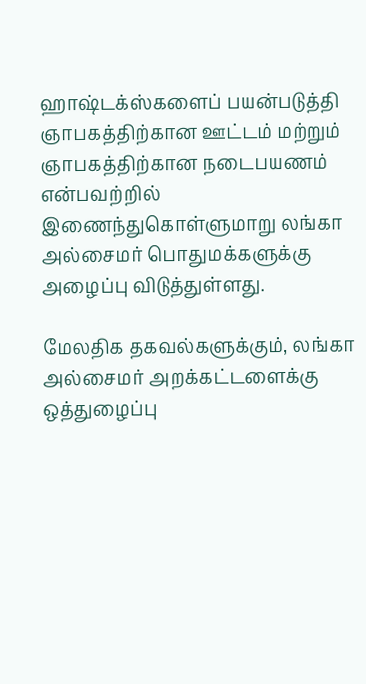ஹாஷ்டக்ஸ்களைப் பயன்படுத்தி ஞாபகத்திற்கான ஊட்டம் மற்றும் ஞாபகத்திற்கான நடைபயணம் என்பவற்றில் இணைந்துகொள்ளுமாறு லங்கா அல்சைமர் பொதுமக்களுக்கு அழைப்பு விடுத்துள்ளது.

மேலதிக தகவல்களுக்கும், லங்கா அல்சைமர் அறக்கட்டளைக்கு ஒத்துழைப்பு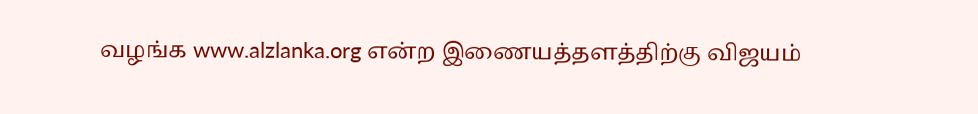வழங்க www.alzlanka.org என்ற இணையத்தளத்திற்கு விஜயம்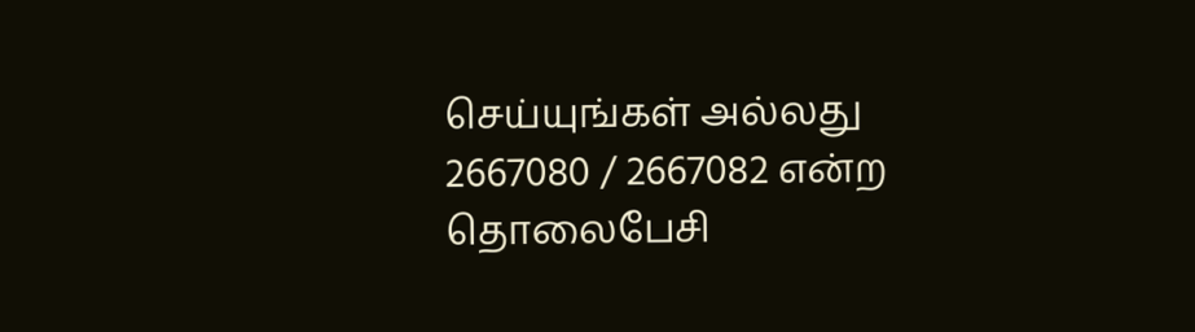செய்யுங்கள் அல்லது 2667080 / 2667082 என்ற தொலைபேசி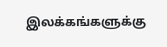இலக்கங்களுக்கு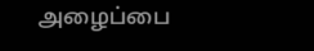அழைப்பை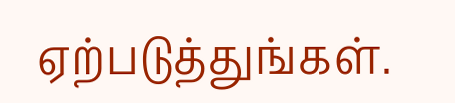ஏற்படுத்துங்கள்.